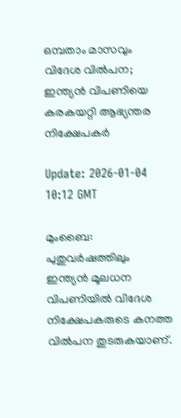ഒമ്പതാം മാസവും വിദേശ വില്‍പന; ഇന്ത്യന്‍ വിപണിയെ കരകയറ്റി ആഭ്യന്തര നിക്ഷേപകര്‍

Update: 2026-01-04 10:12 GMT

മുംബൈ: പുതുവര്‍ഷത്തിലും ഇന്ത്യന്‍ മൂലധന വിപണിയില്‍ വിദേശ നിക്ഷേപകരുടെ കനത്ത വില്‍പന തുടരുകയാണ്.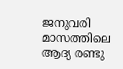ജനുവരി മാസത്തിലെ ആദ്യ രണ്ടു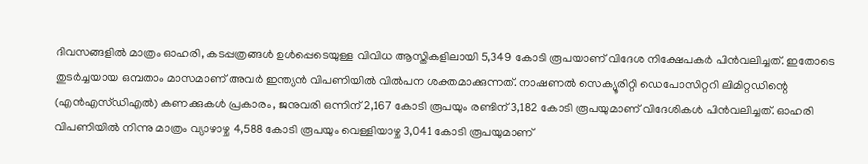ദിവസങ്ങളില്‍ മാത്രം ഓഹരി, കടപ്പത്രങ്ങള്‍ ഉള്‍പ്പെടെയുള്ള വിവിധ ആസ്തികളിലായി 5,349 കോടി രൂപയാണ് വിദേശ നിക്ഷേപകര്‍ പിന്‍വലിച്ചത്. ഇതോടെ തുടര്‍ച്ചയായ ഒമ്പതാം മാസമാണ് അവര്‍ ഇന്ത്യന്‍ വിപണിയില്‍ വില്‍പന ശക്തമാക്കുന്നത്. നാഷണല്‍ സെക്യൂരിറ്റി ഡെപോസിറ്ററി ലിമിറ്റഡിന്റെ (എന്‍എസ്ഡിഎല്‍) കണക്കുകള്‍ പ്രകാരം, ജനുവരി ഒന്നിന് 2,167 കോടി രൂപയും രണ്ടിന് 3,182 കോടി രൂപയുമാണ് വിദേശികള്‍ പിന്‍വലിച്ചത്. ഓഹരി വിപണിയില്‍ നിന്നു മാത്രം വ്യാഴാഴ്ച 4,588 കോടി രൂപയും വെള്ളിയാഴ്ച 3,041 കോടി രൂപയുമാണ്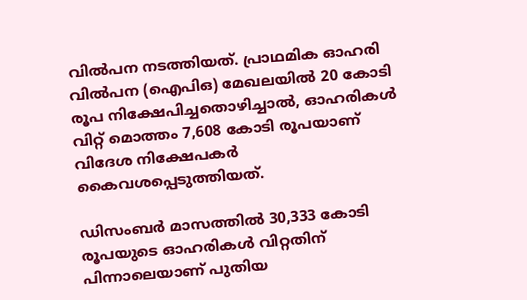വില്‍പന നടത്തിയത്. പ്രാഥമിക ഓഹരി വില്‍പന (ഐപിഒ) മേഖലയില്‍ 20 കോടി രൂപ നിക്ഷേപിച്ചതൊഴിച്ചാല്‍, ഓഹരികള്‍ വിറ്റ് മൊത്തം 7,608 കോടി രൂപയാണ് വിദേശ നിക്ഷേപകര്‍ കൈവശപ്പെടുത്തിയത്.

ഡിസംബര്‍ മാസത്തില്‍ 30,333 കോടി രൂപയുടെ ഓഹരികള്‍ വിറ്റതിന് പിന്നാലെയാണ് പുതിയ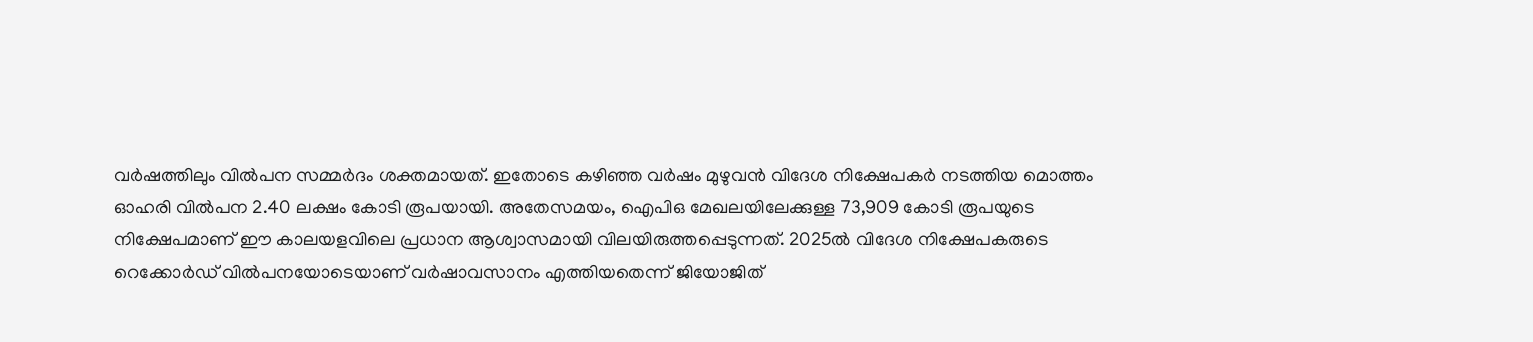വര്‍ഷത്തിലും വില്‍പന സമ്മര്‍ദം ശക്തമായത്. ഇതോടെ കഴിഞ്ഞ വര്‍ഷം മുഴുവന്‍ വിദേശ നിക്ഷേപകര്‍ നടത്തിയ മൊത്തം ഓഹരി വില്‍പന 2.40 ലക്ഷം കോടി രൂപയായി. അതേസമയം, ഐപിഒ മേഖലയിലേക്കുള്ള 73,909 കോടി രൂപയുടെ നിക്ഷേപമാണ് ഈ കാലയളവിലെ പ്രധാന ആശ്വാസമായി വിലയിരുത്തപ്പെടുന്നത്. 2025ല്‍ വിദേശ നിക്ഷേപകരുടെ റെക്കോര്‍ഡ് വില്‍പനയോടെയാണ് വര്‍ഷാവസാനം എത്തിയതെന്ന് ജിയോജിത്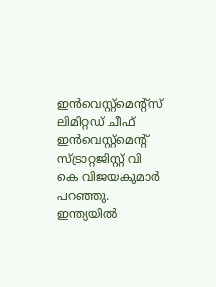ഇന്‍വെസ്റ്റ്‌മെന്റ്‌സ് ലിമിറ്റഡ് ചീഫ് ഇന്‍വെസ്റ്റ്‌മെന്റ് സ്ട്രാറ്റജിസ്റ്റ് വി കെ വിജയകുമാര്‍ പറഞ്ഞു. ഇന്ത്യയില്‍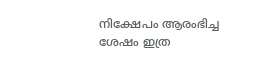നിക്ഷേപം ആരംഭിച്ച ശേഷം ഇത്ര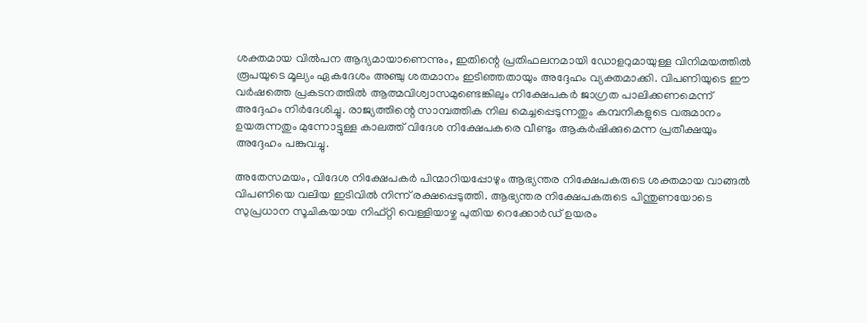ശക്തമായ വില്‍പന ആദ്യമായാണെന്നും, ഇതിന്റെ പ്രതിഫലനമായി ഡോളറുമായുള്ള വിനിമയത്തില്‍ രൂപയുടെ മൂല്യം ഏകദേശം അഞ്ചു ശതമാനം ഇടിഞ്ഞതായും അദ്ദേഹം വ്യക്തമാക്കി. വിപണിയുടെ ഈ വര്‍ഷത്തെ പ്രകടനത്തില്‍ ആത്മവിശ്വാസമുണ്ടെങ്കിലും നിക്ഷേപകര്‍ ജാഗ്രത പാലിക്കണമെന്ന് അദ്ദേഹം നിര്‍ദേശിച്ചു. രാജ്യത്തിന്റെ സാമ്പത്തിക നില മെച്ചപ്പെടുന്നതും കമ്പനികളുടെ വരുമാനം ഉയരുന്നതും മുന്നോട്ടുള്ള കാലത്ത് വിദേശ നിക്ഷേപകരെ വീണ്ടും ആകര്‍ഷിക്കുമെന്ന പ്രതീക്ഷയും അദ്ദേഹം പങ്കുവച്ചു.

അതേസമയം, വിദേശ നിക്ഷേപകര്‍ പിന്മാറിയപ്പോഴും ആഭ്യന്തര നിക്ഷേപകരുടെ ശക്തമായ വാങ്ങല്‍ വിപണിയെ വലിയ ഇടിവില്‍ നിന്ന് രക്ഷപ്പെടുത്തി. ആഭ്യന്തര നിക്ഷേപകരുടെ പിന്തുണയോടെ സുപ്രധാന സൂചികയായ നിഫ്റ്റി വെള്ളിയാഴ്ച പുതിയ റെക്കോര്‍ഡ് ഉയരം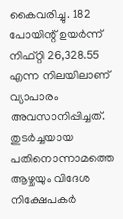കൈവരിച്ചു. 182 പോയിന്റ് ഉയര്‍ന്ന് നിഫ്റ്റി 26,328.55 എന്ന നിലയിലാണ് വ്യാപാരം അവസാനിപ്പിച്ചത്. തുടര്‍ച്ചയായ പതിനൊന്നാമത്തെ ആഴ്ചയും വിദേശ നിക്ഷേപകര്‍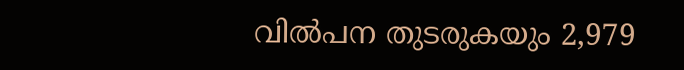വില്‍പന തുടരുകയും 2,979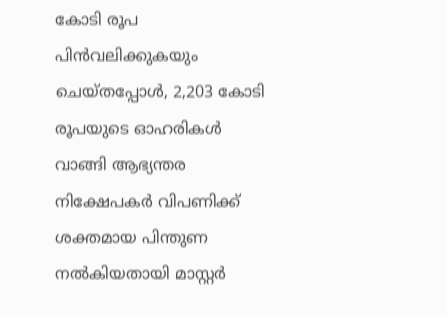കോടി രൂപ പിന്‍വലിക്കുകയും ചെയ്തപ്പോള്‍, 2,203 കോടി രൂപയുടെ ഓഹരികള്‍ വാങ്ങി ആഭ്യന്തര നിക്ഷേപകര്‍ വിപണിക്ക് ശക്തമായ പിന്തുണ നല്‍കിയതായി മാസ്റ്റര്‍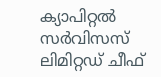ക്യാപിറ്റല്‍ സര്‍വിസസ് ലിമിറ്റഡ് ചീഫ്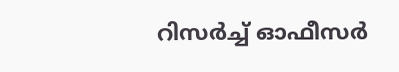റിസര്‍ച്ച് ഓഫീസര്‍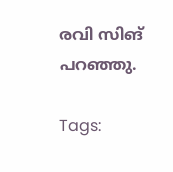രവി സിങ് പറഞ്ഞു.

Tags: